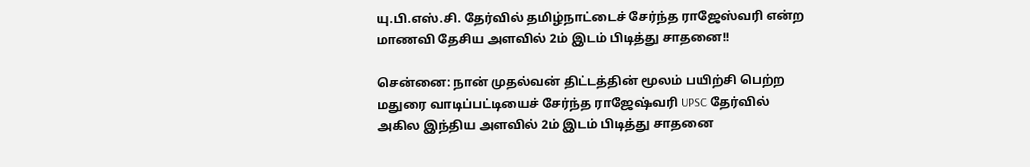யு.பி.எஸ்.சி. தேர்வில் தமிழ்நாட்டைச் சேர்ந்த ராஜேஸ்வரி என்ற மாணவி தேசிய அளவில் 2ம் இடம் பிடித்து சாதனை!!

சென்னை: நான் முதல்வன் திட்டத்தின் மூலம் பயிற்சி பெற்ற மதுரை வாடிப்பட்டியைச் சேர்ந்த ராஜேஷ்வரி UPSC தேர்வில் அகில இந்திய அளவில் 2ம் இடம் பிடித்து சாதனை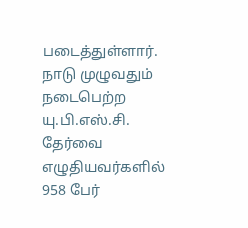படைத்துள்ளார். நாடு முழுவதும் நடைபெற்ற யு.பி.எஸ்.சி. தேர்வை எழுதியவர்களில் 958 பேர்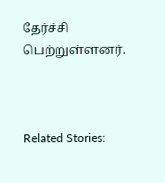தேர்ச்சி பெற்றுள்ளனர்.



Related Stories: